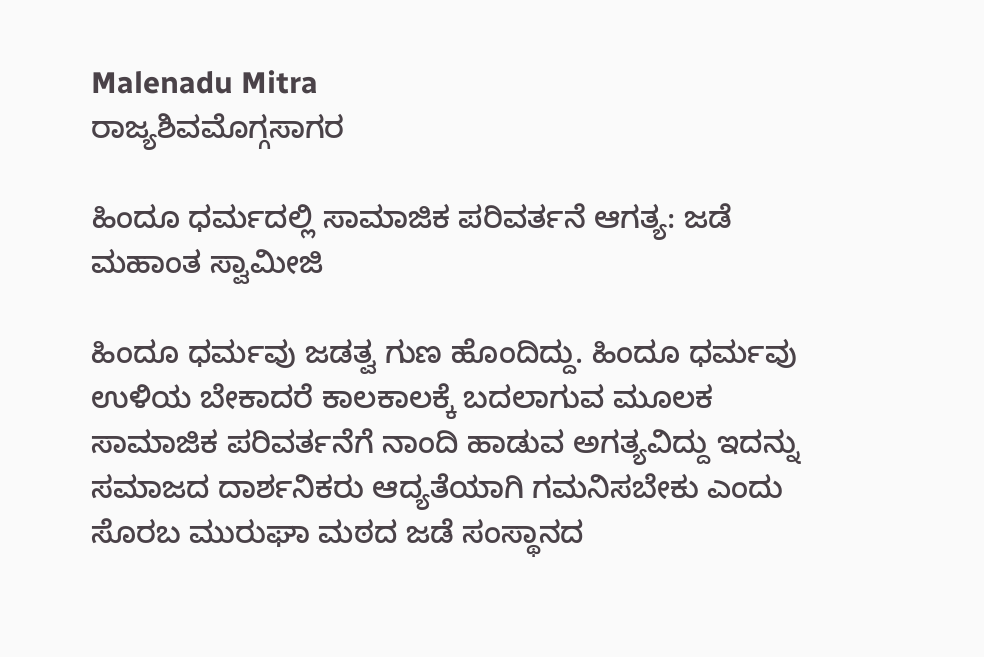Malenadu Mitra
ರಾಜ್ಯಶಿವಮೊಗ್ಗಸಾಗರ

ಹಿಂದೂ ಧರ್ಮದಲ್ಲಿ ಸಾಮಾಜಿಕ ಪರಿವರ್ತನೆ ಆಗತ್ಯ: ಜಡೆ ಮಹಾಂತ ಸ್ವಾಮೀಜಿ

ಹಿಂದೂ ಧರ್ಮವು ಜಡತ್ವ ಗುಣ ಹೊಂದಿದ್ದು. ಹಿಂದೂ ಧರ್ಮವು ಉಳಿಯ ಬೇಕಾದರೆ ಕಾಲಕಾಲಕ್ಕೆ ಬದಲಾಗುವ ಮೂಲಕ ಸಾಮಾಜಿಕ ಪರಿವರ್ತನೆಗೆ ನಾಂದಿ ಹಾಡುವ ಅಗತ್ಯವಿದ್ದು ಇದನ್ನು ಸಮಾಜದ ದಾರ್ಶನಿಕರು ಆದ್ಯತೆಯಾಗಿ ಗಮನಿಸಬೇಕು ಎಂದು ಸೊರಬ ಮುರುಘಾ ಮಠದ ಜಡೆ ಸಂಸ್ಥಾನದ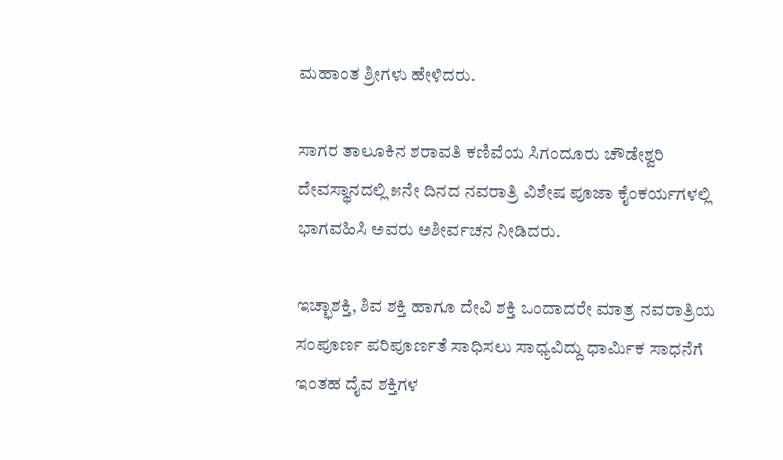ಮಹಾಂತ ಶ್ರೀಗಳು ಹೇಳಿದರು.

ಸಾಗರ ತಾಲೂಕಿನ ಶರಾವತಿ ಕಣಿವೆಯ ಸಿಗಂದೂರು ಚೌಡೇಶ್ವರಿ ದೇವಸ್ಥಾನದಲ್ಲಿ ೫ನೇ ದಿನದ ನವರಾತ್ರಿ ವಿಶೇಷ ಪೂಜಾ ಕೈಂಕರ್ಯಗಳಲ್ಲಿ ಭಾಗವಹಿಸಿ ಅವರು ಅಶೀರ್ವಚನ ನೀಡಿದರು.

ಇಚ್ಛಾಶಕ್ತಿ, ಶಿವ ಶಕ್ತಿ ಹಾಗೂ ದೇವಿ ಶಕ್ತಿ ಒಂದಾದರೇ ಮಾತ್ರ ನವರಾತ್ರಿಯ ಸಂಪೂರ್ಣ ಪರಿಪೂರ್ಣತೆ ಸಾಧಿಸಲು ಸಾಧ್ಯವಿದ್ದು ಧಾರ್ಮಿಕ ಸಾಧನೆಗೆ ಇಂತಹ ದೈವ ಶಕ್ತಿಗಳ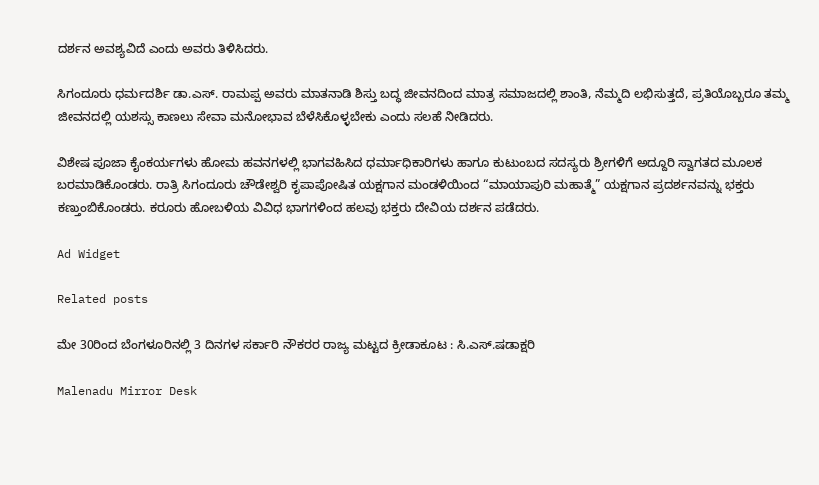ದರ್ಶನ ಅವಶ್ಯವಿದೆ ಎಂದು ಅವರು ತಿಳಿಸಿದರು.

ಸಿಗಂದೂರು ಧರ್ಮದರ್ಶಿ ಡಾ.ಎಸ್. ರಾಮಪ್ಪ ಅವರು ಮಾತನಾಡಿ ಶಿಸ್ತು ಬದ್ಧ ಜೀವನದಿಂದ ಮಾತ್ರ ಸಮಾಜದಲ್ಲಿ ಶಾಂತಿ, ನೆಮ್ಮದಿ ಲಭಿಸುತ್ತದೆ, ಪ್ರತಿಯೊಬ್ಬರೂ ತಮ್ಮ ಜೀವನದಲ್ಲಿ ಯಶಸ್ಸು ಕಾಣಲು ಸೇವಾ ಮನೋಭಾವ ಬೆಳೆಸಿಕೊಳ್ಳಬೇಕು ಎಂದು ಸಲಹೆ ನೀಡಿದರು.

ವಿಶೇಷ ಪೂಜಾ ಕೈಂಕರ್ಯಗಳು ಹೋಮ ಹವನಗಳಲ್ಲಿ ಭಾಗವಹಿಸಿದ ಧರ್ಮಾಧಿಕಾರಿಗಳು ಹಾಗೂ ಕುಟುಂಬದ ಸದಸ್ಯರು ಶ್ರೀಗಳಿಗೆ ಅದ್ದೂರಿ ಸ್ವಾಗತದ ಮೂಲಕ ಬರಮಾಡಿಕೊಂಡರು. ರಾತ್ರಿ ಸಿಗಂದೂರು ಚೌಡೇಶ್ವರಿ ಕೃಪಾಪೋಷಿತ ಯಕ್ಷಗಾನ ಮಂಡಳಿಯಿಂದ “ಮಾಯಾಪುರಿ ಮಹಾತ್ಮೆ” ಯಕ್ಷಗಾನ ಪ್ರದರ್ಶನವನ್ನು ಭಕ್ತರು ಕಣ್ತುಂಬಿಕೊಂಡರು. ಕರೂರು ಹೋಬಳಿಯ ವಿವಿಧ ಭಾಗಗಳಿಂದ ಹಲವು ಭಕ್ತರು ದೇವಿಯ ದರ್ಶನ ಪಡೆದರು.

Ad Widget

Related posts

ಮೇ 30ರಿಂದ ಬೆಂಗಳೂರಿನಲ್ಲಿ 3 ದಿನಗಳ ಸರ್ಕಾರಿ ನೌಕರರ ರಾಜ್ಯ ಮಟ್ಟದ ಕ್ರೀಡಾಕೂಟ : ಸಿ.ಎಸ್.ಷಡಾಕ್ಷರಿ

Malenadu Mirror Desk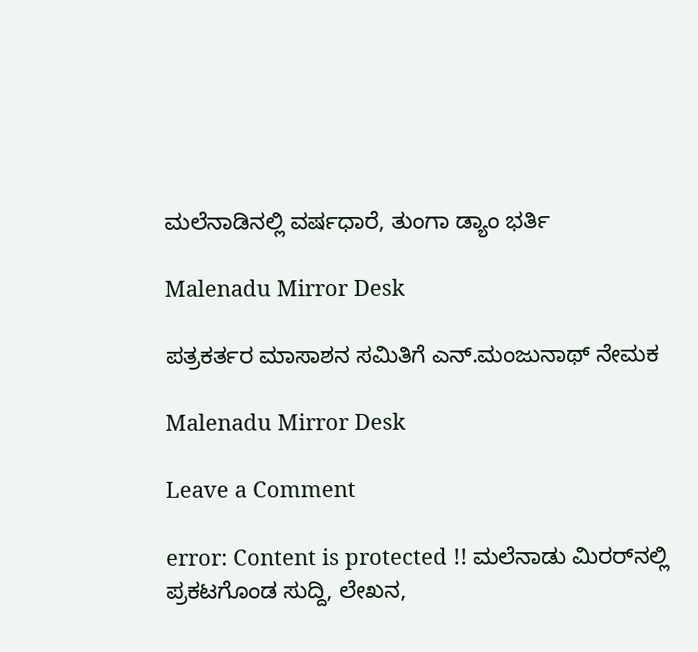ಮಲೆನಾಡಿನಲ್ಲಿ ವರ್ಷಧಾರೆ, ತುಂಗಾ ಡ್ಯಾಂ ಭರ್ತಿ

Malenadu Mirror Desk

ಪತ್ರಕರ್ತರ ಮಾಸಾಶನ ಸಮಿತಿಗೆ ಎನ್.ಮಂಜುನಾಥ್ ನೇಮಕ

Malenadu Mirror Desk

Leave a Comment

error: Content is protected !! ಮಲೆನಾಡು ಮಿರರ್‌ನಲ್ಲಿ ಪ್ರಕಟಗೊಂಡ ಸುದ್ದಿ, ಲೇಖನ,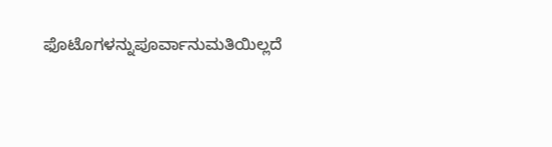ಫೊಟೊಗಳನ್ನುಪೂರ್ವಾನುಮತಿಯಿಲ್ಲದೆ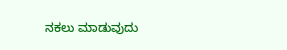ನಕಲು ಮಾಡುವುದು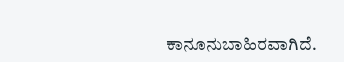ಕಾನೂನುಬಾಹಿರವಾಗಿದೆ.